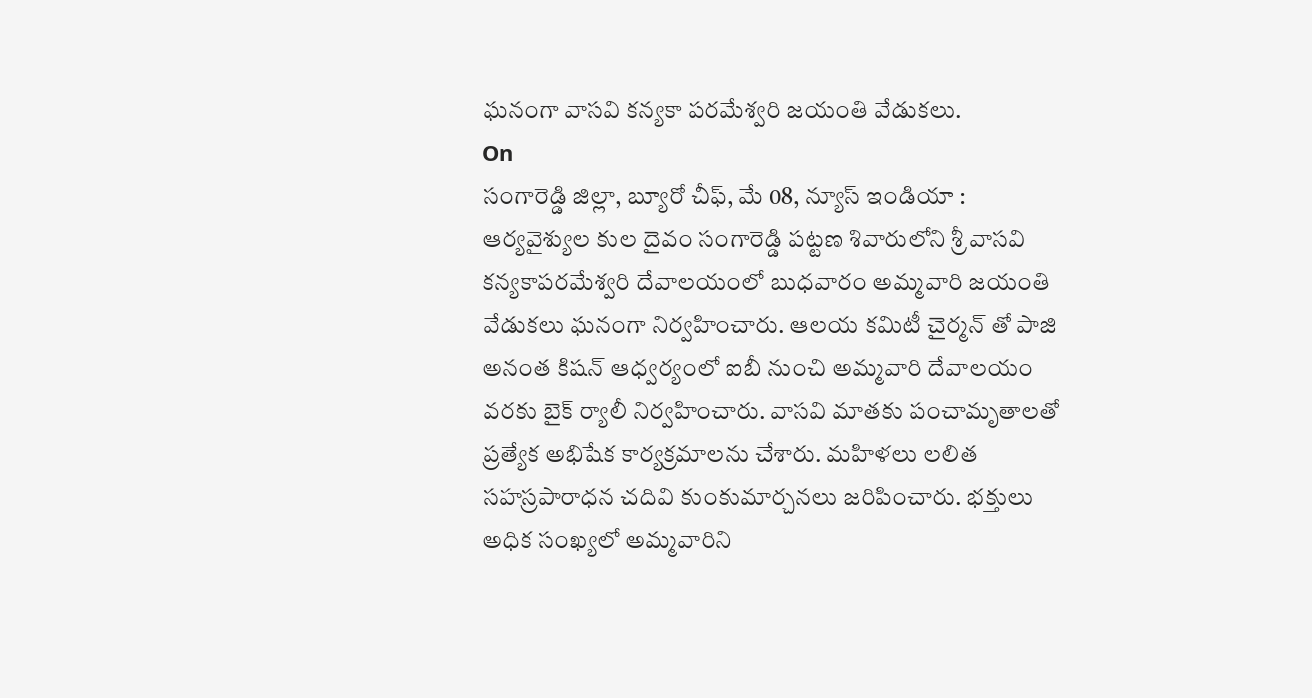ఘనంగా వాసవి కన్యకా పరమేశ్వరి జయంతి వేడుకలు.
On
సంగారెడ్డి జిల్లా, బ్యూరో చీఫ్, మే 08, న్యూస్ ఇండియా : ఆర్యవైశ్యుల కుల దైవం సంగారెడ్డి పట్టణ శివారులోని శ్రీ వాసవి కన్యకాపరమేశ్వరి దేవాలయంలో బుధవారం అమ్మవారి జయంతి వేడుకలు ఘనంగా నిర్వహించారు. ఆలయ కమిటీ చైర్మన్ తో పాజి అనంత కిషన్ ఆధ్వర్యంలో ఐబీ నుంచి అమ్మవారి దేవాలయం వరకు బైక్ ర్యాలీ నిర్వహించారు. వాసవి మాతకు పంచామృతాలతో ప్రత్యేక అభిషేక కార్యక్రమాలను చేశారు. మహిళలు లలిత సహస్రపారాధన చదివి కుంకుమార్చనలు జరిపించారు. భక్తులు అధిక సంఖ్యలో అమ్మవారిని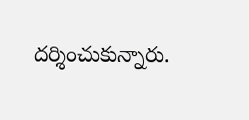దర్శించుకున్నారు.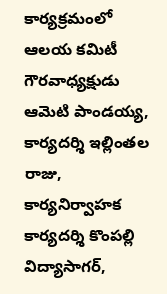కార్యక్రమంలో ఆలయ కమిటీ గౌరవాధ్యక్షుడు ఆమెటి పాండయ్య, కార్యదర్శి ఇల్లింతల రాజు, కార్యనిర్వాహక కార్యదర్శి కొంపల్లి విద్యాసాగర్,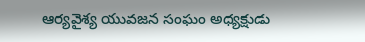ఆర్యవైశ్య యువజన సంఘం అధ్యక్షుడు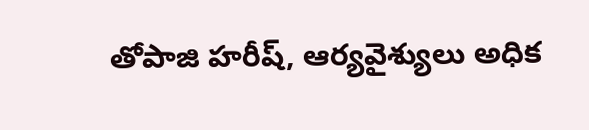తోపాజి హరీష్, ఆర్యవైశ్యులు అధిక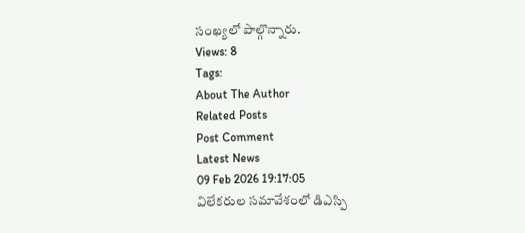సంఖ్యలో పాల్గొన్నారు.
Views: 8
Tags:
About The Author
Related Posts
Post Comment
Latest News
09 Feb 2026 19:17:05
విలేకరుల సమావేశంలో డిఎస్పి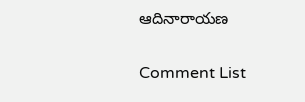ఆదినారాయణ

Comment List